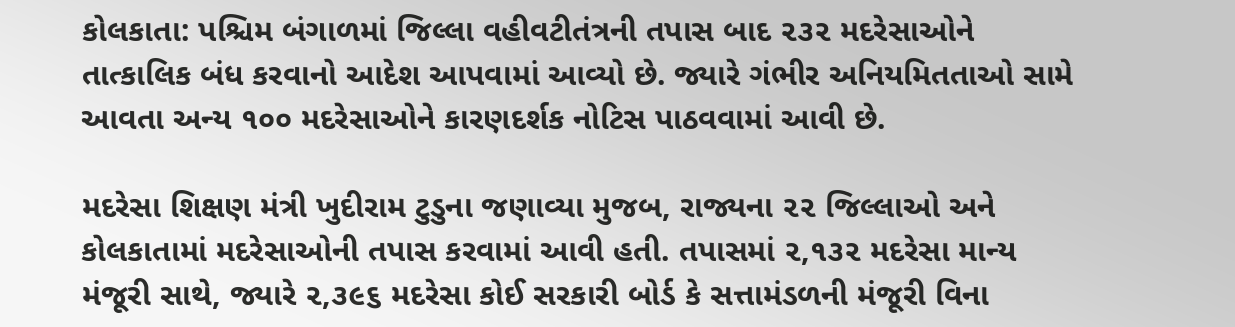કોલકાતા: પશ્ચિમ બંગાળમાં જિલ્લા વહીવટીતંત્રની તપાસ બાદ ૨૩૨ મદરેસાઓને તાત્કાલિક બંધ કરવાનો આદેશ આપવામાં આવ્યો છે. જ્યારે ગંભીર અનિયમિતતાઓ સામે આવતા અન્ય ૧૦૦ મદરેસાઓને કારણદર્શક નોટિસ પાઠવવામાં આવી છે.

મદરેસા શિક્ષણ મંત્રી ખુદીરામ ટુડુના જણાવ્યા મુજબ, રાજ્યના ૨૨ જિલ્લાઓ અને કોલકાતામાં મદરેસાઓની તપાસ કરવામાં આવી હતી. તપાસમાં ૨,૧૩૨ મદરેસા માન્ય મંજૂરી સાથે, જ્યારે ૨,૩૯૬ મદરેસા કોઈ સરકારી બોર્ડ કે સત્તામંડળની મંજૂરી વિના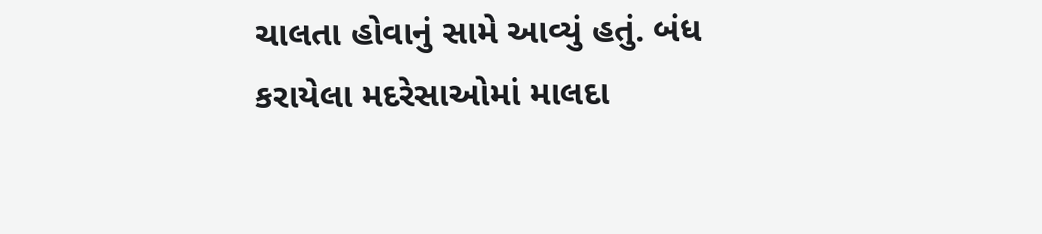ચાલતા હોવાનું સામે આવ્યું હતું. બંધ કરાયેલા મદરેસાઓમાં માલદા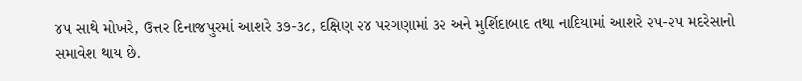૪૫ સાથે મોખરે, ઉત્તર દિનાજપુરમાં આશરે ૩૭-૩૮, દક્ષિણ ૨૪ પરગણામાં ૩૨ અને મુર્શિદાબાદ તથા નાદિયામાં આશરે ૨૫-૨૫ મદરેસાનો સમાવેશ થાય છે.